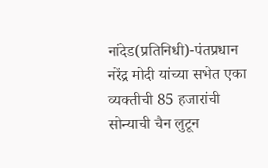नांदेड(प्रतिनिधी)-पंतप्रधान नरेंद्र मोदी यांच्या सभेत एका व्यक्तीची 85 हजारांची सोन्याची चैन लुटून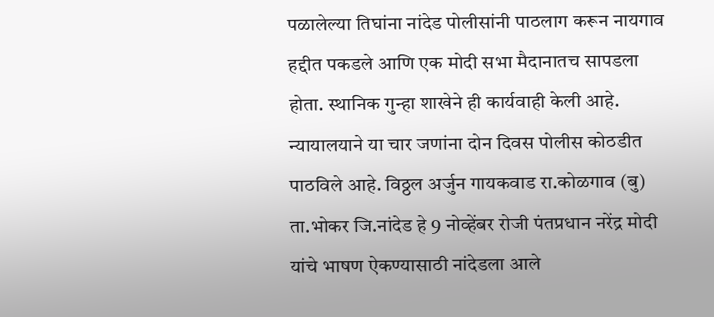पळालेल्या तिघांना नांदेड पोलीसांनी पाठलाग करून नायगाव हद्दीत पकडले आणि एक मोदी सभा मैदानातच सापडला होता. स्थानिक गुन्हा शाखेने ही कार्यवाही केली आहे. न्यायालयाने या चार जणांना दोन दिवस पोलीस कोठडीत पाठविले आहे. विठ्ठल अर्जुन गायकवाड रा.कोळगाव (बु) ता.भोकर जि.नांदेड हे 9 नोव्हेंबर रोजी पंतप्रधान नरेंद्र मोदी यांचे भाषण ऐकण्यासाठी नांदेडला आले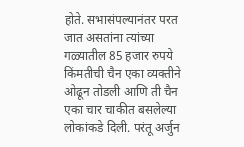होते. सभासंपल्यानंतर परत जात असतांना त्यांच्या गळ्यातील 85 हजार रुपये किंमतीची चैन एका व्यक्तीने ओढून तोडली आणि ती चैन एका चार चाकीत बसलेल्या लोकांकडे दिली. परंतू अर्जुन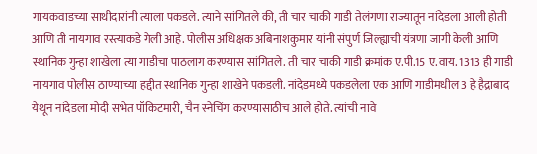गायकवाडच्या साथीदारांनी त्याला पकडले. त्याने सांगितले की, ती चार चाकी गाडी तेलंगणा राज्यातून नांदेडला आली होती आणि ती नायगाव रस्त्याकडे गेली आहे. पोलीस अधिक्षक अबिनाशकुमार यांनी संपुर्ण जिल्ह्याची यंत्रणा जागी केली आणि स्थानिक गुन्हा शाखेला त्या गाडीचा पाठलाग करण्यास सांगितले. ती चार चाकी गाडी क्रमांक ए.पी.15 ए.वाय. 1313 ही गाडी नायगाव पोलीस ठाण्याच्या हद्दीत स्थानिक गुन्हा शाखेने पकडली. नांदेडमध्ये पकडलेला एक आणि गाडीमधील 3 हे हैद्राबाद येथून नांदेडला मोदी सभेत पॉकिटमारी, चैन स्नेचिंग करण्यासाठीच आले होते. त्यांची नावे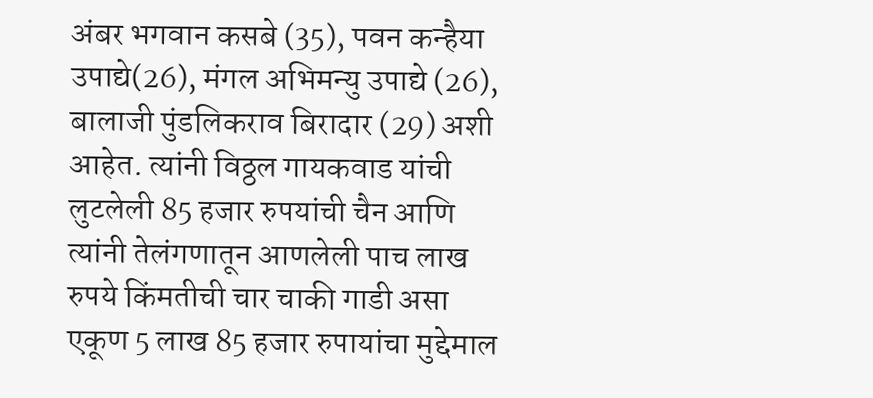अंबर भगवान कसबे (35), पवन कन्हैया उपाद्ये(26), मंगल अभिमन्यु उपाद्ये (26), बालाजी पुंडलिकराव बिरादार (29) अशी आहेत. त्यांनी विठ्ठल गायकवाड यांची लुटलेली 85 हजार रुपयांची चैन आणि त्यांनी तेलंगणातून आणलेली पाच लाख रुपये किंमतीची चार चाकी गाडी असा एकूण 5 लाख 85 हजार रुपायांचा मुद्देमाल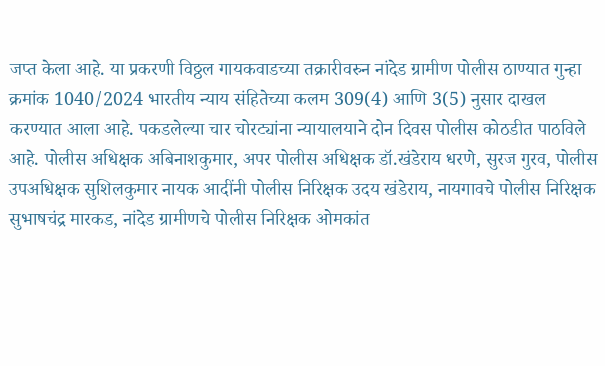जप्त केला आहे. या प्रकरणी विठ्ठल गायकवाडच्या तक्रारीवरुन नांदेड ग्रामीण पोलीस ठाण्यात गुन्हा क्रमांक 1040/2024 भारतीय न्याय संहितेच्या कलम 309(4) आणि 3(5) नुसार दाखल करण्यात आला आहे. पकडलेल्या चार चोरट्यांना न्यायालयाने दोन दिवस पोलीस कोठडीत पाठविले आहे. पोलीस अधिक्षक अबिनाशकुमार, अपर पोलीस अधिक्षक डॉ.खंडेराय धरणे, सुरज गुरव, पोलीस उपअधिक्षक सुशिलकुमार नायक आदींनी पोलीस निरिक्षक उदय खंडेराय, नायगावचे पोलीस निरिक्षक सुभाषचंद्र मारकड, नांदेड ग्रामीणचे पोलीस निरिक्षक ओमकांत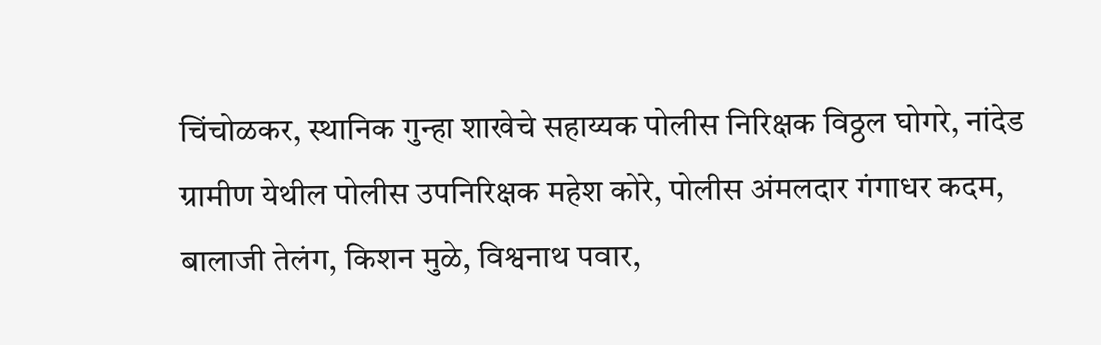चिंचोळकर, स्थानिक गुन्हा शाखेचे सहाय्यक पोलीस निरिक्षक विठ्ठल घोगरे, नांदेड ग्रामीण येथील पोलीस उपनिरिक्षक महेश कोरे, पोलीस अंमलदार गंगाधर कदम, बालाजी तेलंग, किशन मुळे, विश्वनाथ पवार,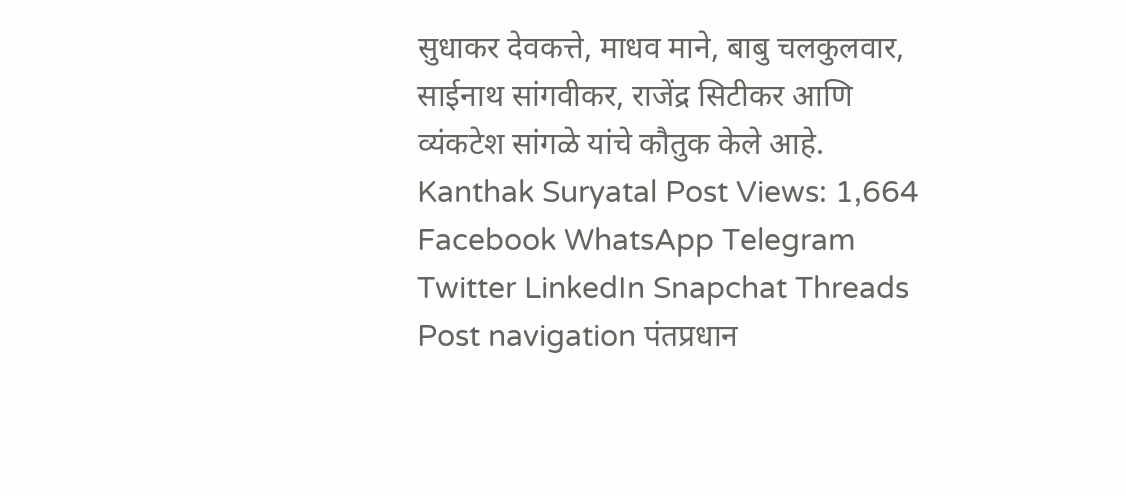सुधाकर देवकत्ते, माधव माने, बाबु चलकुलवार, साईनाथ सांगवीकर, राजेंद्र सिटीकर आणि व्यंकटेश सांगळे यांचे कौतुक केले आहे. Kanthak Suryatal Post Views: 1,664 Facebook WhatsApp Telegram Twitter LinkedIn Snapchat Threads Post navigation पंतप्रधान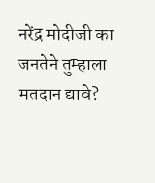नरेंद्र मोदीजी का जनतेने तुम्हाला मतदान द्यावे?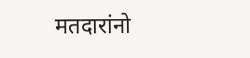मतदारांनो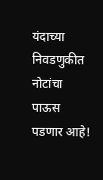यंदाच्या निवडणुकीत नोटांचा पाऊस पडणार आहे!